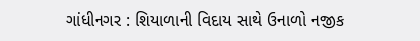ગાંધીનગર : શિયાળાની વિદાય સાથે ઉનાળો નજીક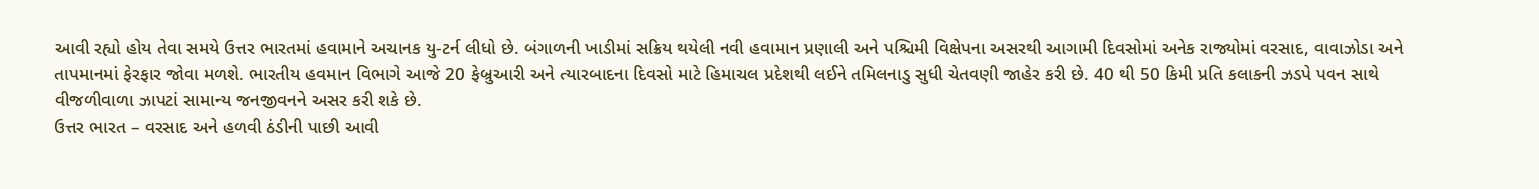આવી રહ્યો હોય તેવા સમયે ઉત્તર ભારતમાં હવામાને અચાનક યુ-ટર્ન લીધો છે. બંગાળની ખાડીમાં સક્રિય થયેલી નવી હવામાન પ્રણાલી અને પશ્ચિમી વિક્ષેપના અસરથી આગામી દિવસોમાં અનેક રાજ્યોમાં વરસાદ, વાવાઝોડા અને તાપમાનમાં ફેરફાર જોવા મળશે. ભારતીય હવમાન વિભાગે આજે 20 ફેબ્રુઆરી અને ત્યારબાદના દિવસો માટે હિમાચલ પ્રદેશથી લઈને તમિલનાડુ સુધી ચેતવણી જાહેર કરી છે. 40 થી 50 કિમી પ્રતિ કલાકની ઝડપે પવન સાથે વીજળીવાળા ઝાપટાં સામાન્ય જનજીવનને અસર કરી શકે છે.
ઉત્તર ભારત – વરસાદ અને હળવી ઠંડીની પાછી આવી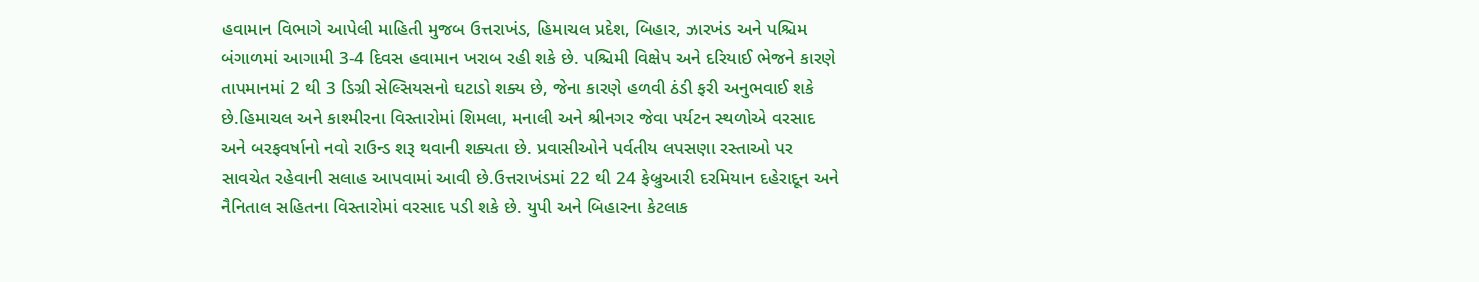હવામાન વિભાગે આપેલી માહિતી મુજબ ઉત્તરાખંડ, હિમાચલ પ્રદેશ, બિહાર, ઝારખંડ અને પશ્ચિમ બંગાળમાં આગામી 3-4 દિવસ હવામાન ખરાબ રહી શકે છે. પશ્ચિમી વિક્ષેપ અને દરિયાઈ ભેજને કારણે તાપમાનમાં 2 થી 3 ડિગ્રી સેલ્સિયસનો ઘટાડો શક્ય છે, જેના કારણે હળવી ઠંડી ફરી અનુભવાઈ શકે છે.હિમાચલ અને કાશ્મીરના વિસ્તારોમાં શિમલા, મનાલી અને શ્રીનગર જેવા પર્યટન સ્થળોએ વરસાદ અને બરફવર્ષાનો નવો રાઉન્ડ શરૂ થવાની શક્યતા છે. પ્રવાસીઓને પર્વતીય લપસણા રસ્તાઓ પર સાવચેત રહેવાની સલાહ આપવામાં આવી છે.ઉત્તરાખંડમાં 22 થી 24 ફેબ્રુઆરી દરમિયાન દહેરાદૂન અને નૈનિતાલ સહિતના વિસ્તારોમાં વરસાદ પડી શકે છે. યુપી અને બિહારના કેટલાક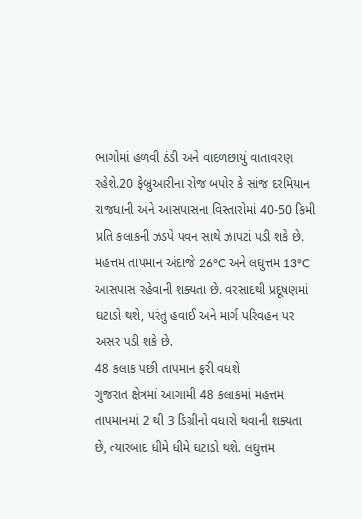ભાગોમાં હળવી ઠંડી અને વાદળછાયું વાતાવરણ રહેશે.20 ફેબ્રુઆરીના રોજ બપોર કે સાંજ દરમિયાન રાજધાની અને આસપાસના વિસ્તારોમાં 40-50 કિમી પ્રતિ કલાકની ઝડપે પવન સાથે ઝાપટાં પડી શકે છે. મહત્તમ તાપમાન અંદાજે 26°C અને લઘુત્તમ 13°C આસપાસ રહેવાની શક્યતા છે. વરસાદથી પ્રદૂષણમાં ઘટાડો થશે, પરંતુ હવાઈ અને માર્ગ પરિવહન પર અસર પડી શકે છે.
48 કલાક પછી તાપમાન ફરી વધશે
ગુજરાત ક્ષેત્રમાં આગામી 48 કલાકમાં મહત્તમ તાપમાનમાં 2 થી 3 ડિગ્રીનો વધારો થવાની શક્યતા છે, ત્યારબાદ ધીમે ધીમે ઘટાડો થશે. લઘુત્તમ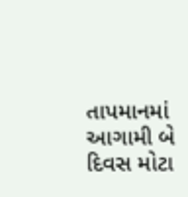તાપમાનમાં આગામી બે દિવસ મોટા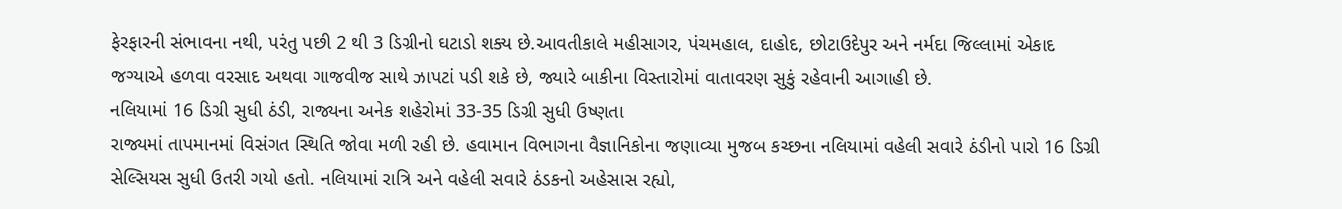ફેરફારની સંભાવના નથી, પરંતુ પછી 2 થી 3 ડિગ્રીનો ઘટાડો શક્ય છે.આવતીકાલે મહીસાગર, પંચમહાલ, દાહોદ, છોટાઉદેપુર અને નર્મદા જિલ્લામાં એકાદ જગ્યાએ હળવા વરસાદ અથવા ગાજવીજ સાથે ઝાપટાં પડી શકે છે, જ્યારે બાકીના વિસ્તારોમાં વાતાવરણ સુકું રહેવાની આગાહી છે.
નલિયામાં 16 ડિગ્રી સુધી ઠંડી, રાજ્યના અનેક શહેરોમાં 33-35 ડિગ્રી સુધી ઉષ્ણતા
રાજ્યમાં તાપમાનમાં વિસંગત સ્થિતિ જોવા મળી રહી છે. હવામાન વિભાગના વૈજ્ઞાનિકોના જણાવ્યા મુજબ કચ્છના નલિયામાં વહેલી સવારે ઠંડીનો પારો 16 ડિગ્રી સેલ્સિયસ સુધી ઉતરી ગયો હતો. નલિયામાં રાત્રિ અને વહેલી સવારે ઠંડકનો અહેસાસ રહ્યો,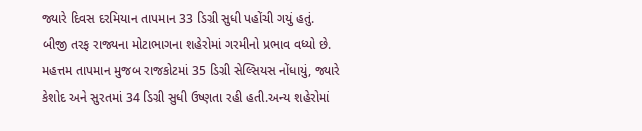જ્યારે દિવસ દરમિયાન તાપમાન 33 ડિગ્રી સુધી પહોંચી ગયું હતું.
બીજી તરફ રાજ્યના મોટાભાગના શહેરોમાં ગરમીનો પ્રભાવ વધ્યો છે. મહત્તમ તાપમાન મુજબ રાજકોટમાં 35 ડિગ્રી સેલ્સિયસ નોંધાયું, જ્યારે કેશોદ અને સુરતમાં 34 ડિગ્રી સુધી ઉષ્ણતા રહી હતી.અન્ય શહેરોમાં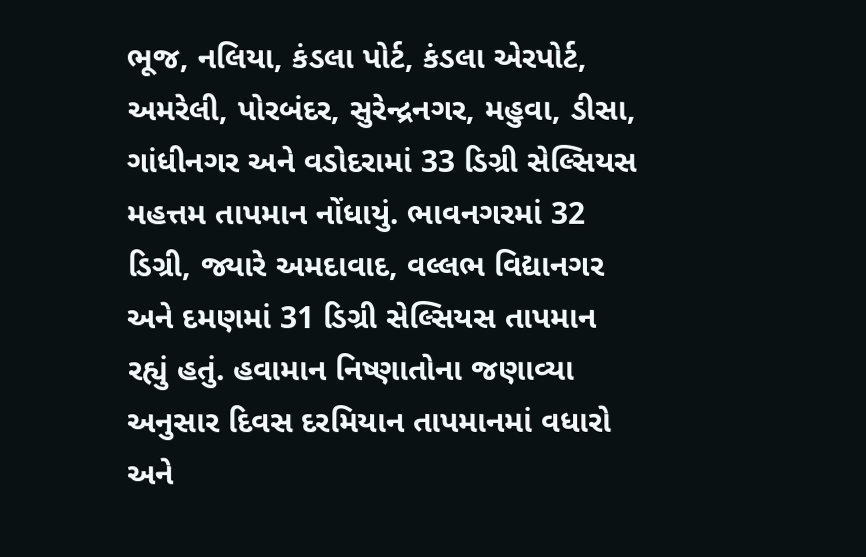ભૂજ, નલિયા, કંડલા પોર્ટ, કંડલા એરપોર્ટ, અમરેલી, પોરબંદર, સુરેન્દ્રનગર, મહુવા, ડીસા, ગાંધીનગર અને વડોદરામાં 33 ડિગ્રી સેલ્સિયસ મહત્તમ તાપમાન નોંધાયું. ભાવનગરમાં 32 ડિગ્રી, જ્યારે અમદાવાદ, વલ્લભ વિદ્યાનગર અને દમણમાં 31 ડિગ્રી સેલ્સિયસ તાપમાન રહ્યું હતું. હવામાન નિષ્ણાતોના જણાવ્યા અનુસાર દિવસ દરમિયાન તાપમાનમાં વધારો અને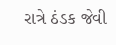રાત્રે ઠંડક જેવી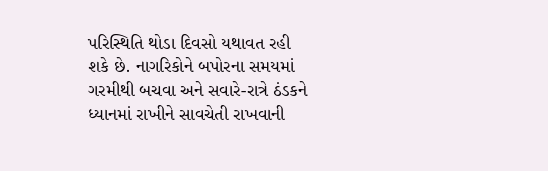પરિસ્થિતિ થોડા દિવસો યથાવત રહી શકે છે. નાગરિકોને બપોરના સમયમાં ગરમીથી બચવા અને સવારે-રાત્રે ઠંડકને ધ્યાનમાં રાખીને સાવચેતી રાખવાની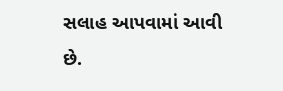સલાહ આપવામાં આવી છે.